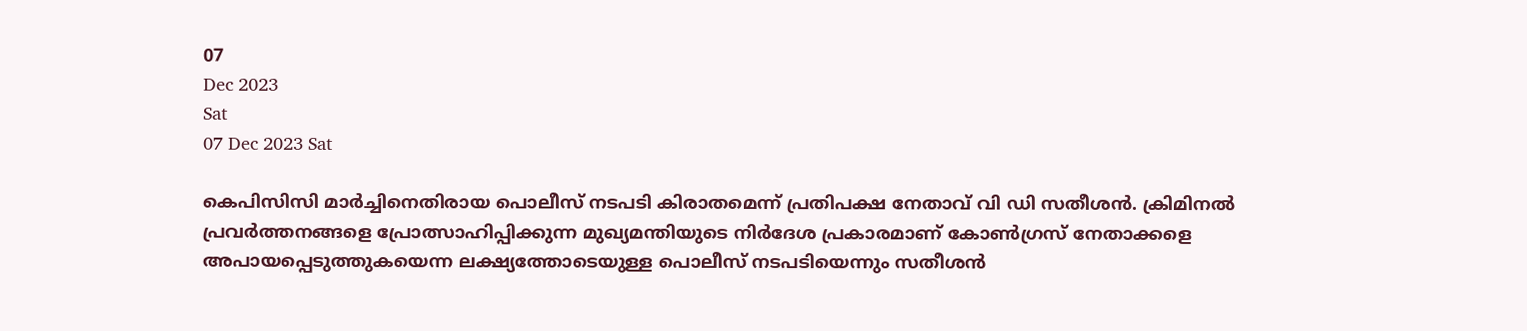07
Dec 2023
Sat
07 Dec 2023 Sat

കെപിസിസി മാർച്ചിനെതിരായ പൊലീസ് നടപടി കിരാതമെന്ന് പ്രതിപക്ഷ നേതാവ് വി ഡി സതീശൻ. ക്രിമിനല്‍ പ്രവര്‍ത്തനങ്ങളെ പ്രോത്സാഹിപ്പിക്കുന്ന മുഖ്യമന്തിയുടെ നിര്‍ദേശ പ്രകാരമാണ് കോണ്‍ഗ്രസ് നേതാക്കളെ അപായപ്പെടുത്തുകയെന്ന ലക്ഷ്യത്തോടെയുള്ള പൊലീസ് നടപടിയെന്നും സതീശൻ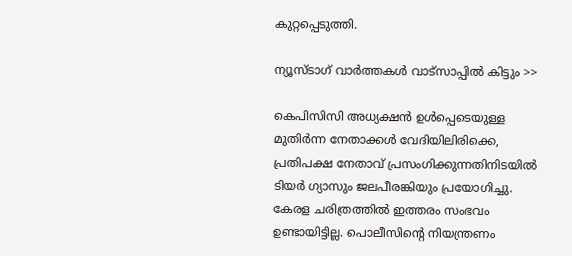കുറ്റപ്പെടുത്തി.

ന്യൂസ്ടാഗ് വാര്‍ത്തകള്‍ വാട്‌സാപ്പില്‍ കിട്ടും >>

കെപിസിസി അധ്യക്ഷന്‍ ഉള്‍പ്പെടെയുള്ള മുതിര്‍ന്ന നേതാക്കള്‍ വേദിയിലിരിക്കെ, പ്രതിപക്ഷ നേതാവ് പ്രസംഗിക്കുന്നതിനിടയില്‍ ടിയര്‍ ഗ്യാസും ജലപീരങ്കിയും പ്രയോഗിച്ചു. കേരള ചരിത്രത്തില്‍ ഇത്തരം സംഭവം ഉണ്ടായിട്ടില്ല. പൊലീസിന്റെ നിയന്ത്രണം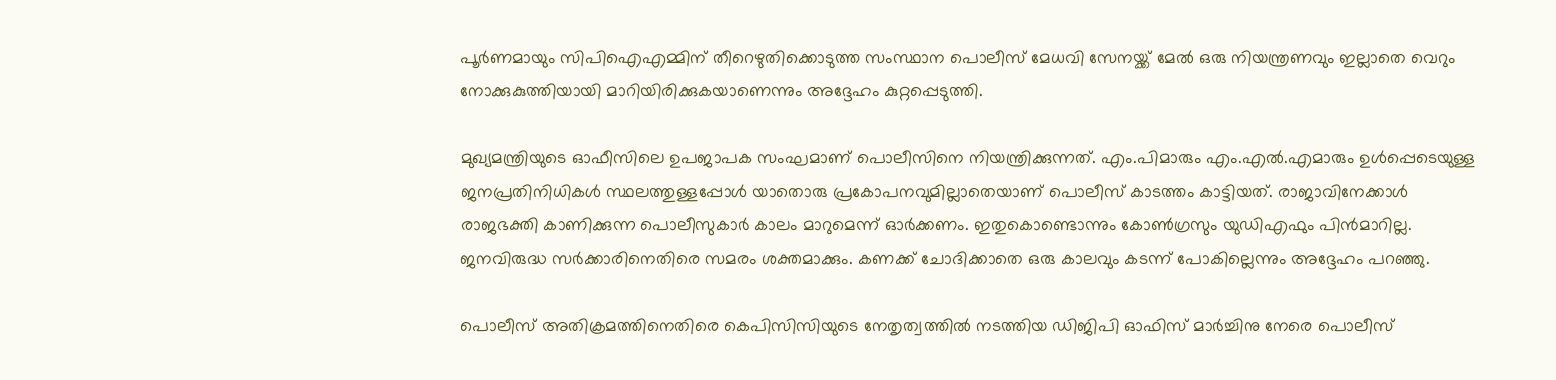പൂര്‍ണമായും സിപിഐഎമ്മിന് തീറെഴുതിക്കൊടുത്ത സംസ്ഥാന പൊലീസ് മേധവി സേനയ്ക്ക് മേല്‍ ഒരു നിയന്ത്രണവും ഇല്ലാതെ വെറും നോക്കുകുത്തിയായി മാറിയിരിക്കുകയാണെന്നും അദ്ദേഹം കുറ്റപ്പെടുത്തി.

മുഖ്യമന്ത്രിയുടെ ഓഫീസിലെ ഉപജാപക സംഘമാണ് പൊലീസിനെ നിയന്ത്രിക്കുന്നത്. എം.പിമാരും എം.എല്‍.എമാരും ഉള്‍പ്പെടെയുള്ള ജനപ്രതിനിധികള്‍ സ്ഥലത്തുള്ളപ്പോള്‍ യാതൊരു പ്രകോപനവുമില്ലാതെയാണ് പൊലീസ് കാടത്തം കാട്ടിയത്. രാജാവിനേക്കാള്‍ രാജഭക്തി കാണിക്കുന്ന പൊലീസുകാര്‍ കാലം മാറുമെന്ന് ഓര്‍ക്കണം. ഇതുകൊണ്ടൊന്നും കോണ്‍ഗ്രസും യുഡിഎഫും പിന്‍മാറില്ല. ജനവിരുദ്ധ സര്‍ക്കാരിനെതിരെ സമരം ശക്തമാക്കും. കണക്ക് ചോദിക്കാതെ ഒരു കാലവും കടന്ന് പോകില്ലെന്നും അദ്ദേഹം പറഞ്ഞു.

പൊലീസ് അതിക്രമത്തിനെതിരെ കെപിസിസിയുടെ നേതൃത്വത്തിൽ നടത്തിയ ഡിജിപി ഓഫിസ് മാർച്ചിനു നേരെ പൊലീസ്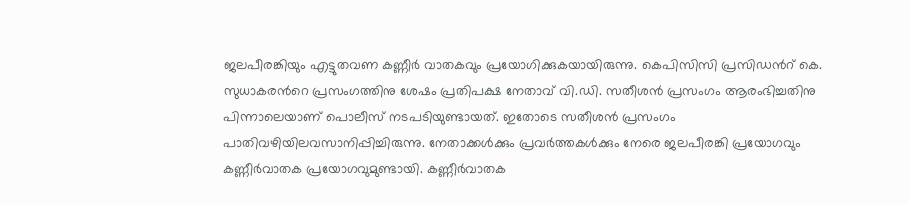ജലപീരങ്കിയും എട്ടുതവണ കണ്ണീർ വാതകവും പ്രയോഗിക്കുകയായിരുന്നു. കെപിസിസി പ്രസിഡൻറ് കെ. സുധാകരൻറെ പ്രസംഗത്തിനു ശേഷം പ്രതിപക്ഷ നേതാവ് വി.ഡി. സതീശൻ പ്രസംഗം ആരംഭിച്ചതിനു പിന്നാലെയാണ് പൊലീസ് നടപടിയുണ്ടായത്. ഇതോടെ സതീശൻ പ്രസംഗം പാതിവഴിയിലവസാനിപ്പിച്ചിരുന്നു. നേതാക്കൾക്കും പ്രവർത്തകൾക്കും നേരെ ജലപീരങ്കി പ്രയോഗവും കണ്ണീർവാതക പ്രയോഗവുമുണ്ടായി. കണ്ണീർവാതക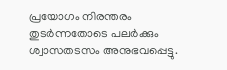പ്രയോഗം നിരന്തരം തുടർന്നതോടെ പലർക്കും ശ്വാസതടസം അനുഭവപ്പെട്ടു.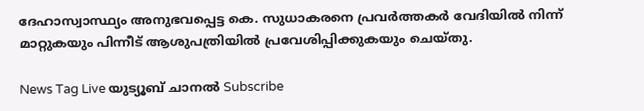ദേഹാസ്വാസ്ഥ്യം അനുഭവപ്പെട്ട കെ. സുധാകരനെ പ്രവർത്തകർ വേദിയിൽ നിന്ന് മാറ്റുകയും പിന്നീട് ആശുപത്രിയിൽ പ്രവേശിപ്പിക്കുകയും ചെയ്തു.

News Tag Live യുട്യൂബ് ചാനല്‍ Subscribe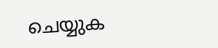ചെയ്യുക